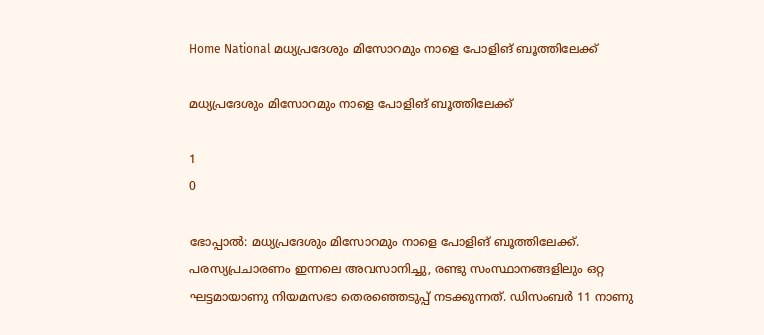Home National മധ്യപ്രദേശും മിസോറമും നാളെ പോളിങ് ബൂത്തിലേക്ക്

മധ്യപ്രദേശും മിസോറമും നാളെ പോളിങ് ബൂത്തിലേക്ക്

1
0

ഭോപ്പാല്‍: മധ്യപ്രദേശും മിസോറമും നാളെ പോളിങ് ബൂത്തിലേക്ക്. പരസ്യപ്രചാരണം ഇന്നലെ അവസാനിച്ചു, രണ്ടു സംസ്ഥാനങ്ങളിലും ഒറ്റ ഘട്ടമായാണു നിയമസഭാ തെരഞ്ഞെടുപ്പ് നടക്കുന്നത്. ഡിസംബര്‍ 11 നാണു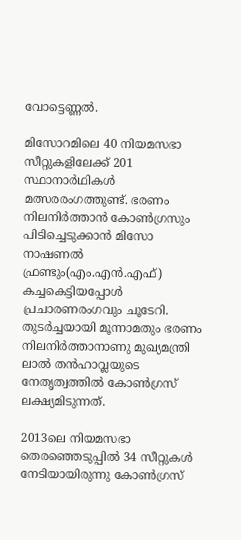വോട്ടെണ്ണല്‍.

മിസോറമിലെ 40 നിയമസഭാ സീറ്റുകളിലേക്ക് 201 സ്ഥാനാര്‍ഥികള്‍ മത്സരരംഗത്തുണ്ട്. ഭരണം നിലനിര്‍ത്താന്‍ കോണ്‍ഗ്രസും പിടിച്ചെടുക്കാന്‍ മിസോ നാഷണല്‍ ഫ്രണ്ടും(എം.എന്‍.എഫ്) കച്ചകെട്ടിയപ്പോള്‍ പ്രചാരണരംഗവും ചൂടേറി. തുടര്‍ച്ചയായി മൂന്നാമതും ഭരണം നിലനിര്‍ത്താനാണു മുഖ്യമന്ത്രി ലാല്‍ തന്‍ഹാവ്ലയുടെ നേതൃത്വത്തില്‍ കോണ്‍ഗ്രസ് ലക്ഷ്യമിടുന്നത്.

2013ലെ നിയമസഭാ തെരഞ്ഞെടുപ്പില്‍ 34 സീറ്റുകള്‍ നേടിയായിരുന്നു കോണ്‍ഗ്രസ്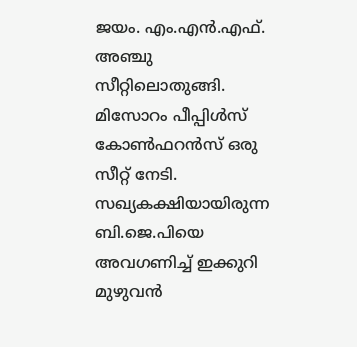ജയം. എം.എന്‍.എഫ്. അഞ്ചു സീറ്റിലൊതുങ്ങി. മിസോറം പീപ്പിള്‍സ് കോണ്‍ഫറന്‍സ് ഒരു സീറ്റ് നേടി. സഖ്യകക്ഷിയായിരുന്ന ബി.ജെ.പിയെ അവഗണിച്ച് ഇക്കുറി മുഴുവന്‍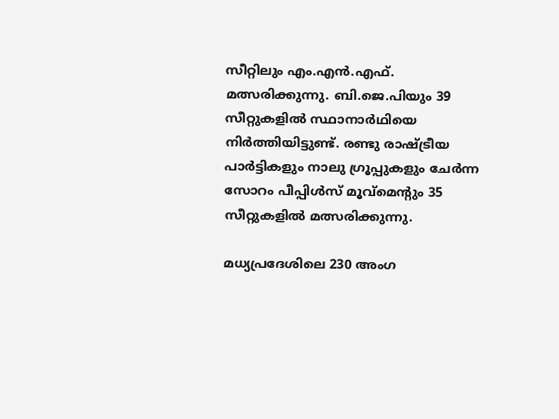സീറ്റിലും എം.എന്‍.എഫ്. മത്സരിക്കുന്നു. ബി.ജെ.പിയും 39 സീറ്റുകളില്‍ സ്ഥാനാര്‍ഥിയെ നിര്‍ത്തിയിട്ടുണ്ട്. രണ്ടു രാഷ്ട്രീയ പാര്‍ട്ടികളും നാലു ഗ്രൂപ്പുകളും ചേര്‍ന്ന സോറം പീപ്പിള്‍സ് മൂവ്മെന്റും 35 സീറ്റുകളില്‍ മത്സരിക്കുന്നു.

മധ്യപ്രദേശിലെ 230 അംഗ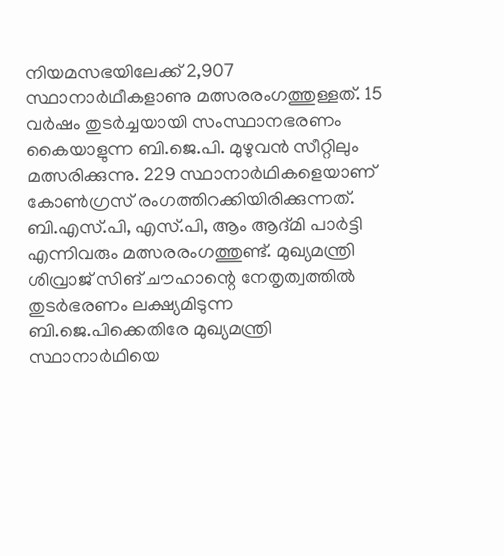നിയമസഭയിലേക്ക് 2,907 സ്ഥാനാര്‍ഥീകളാണു മത്സരരംഗത്തുള്ളത്. 15 വര്‍ഷം തുടര്‍ച്ചയായി സംസ്ഥാനഭരണം കൈയാളുന്ന ബി.ജെ.പി. മുഴുവന്‍ സീറ്റിലും മത്സരിക്കുന്നു. 229 സ്ഥാനാര്‍ഥികളെയാണ് കോണ്‍ഗ്രസ് രംഗത്തിറക്കിയിരിക്കുന്നത്. ബി.എസ്.പി, എസ്.പി, ആം ആദ്മി പാര്‍ട്ടി എന്നിവരും മത്സരരംഗത്തുണ്ട്. മുഖ്യമന്ത്രി ശിവ്രാജ് സിങ് ചൗഹാന്റെ നേതൃത്വത്തില്‍ തുടര്‍ഭരണം ലക്ഷ്യമിടുന്ന ബി.ജെ.പിക്കെതിരേ മുഖ്യമന്ത്രി സ്ഥാനാര്‍ഥിയെ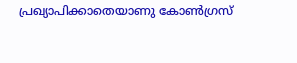പ്രഖ്യാപിക്കാതെയാണു കോണ്‍ഗ്രസ്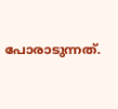പോരാടുന്നത്.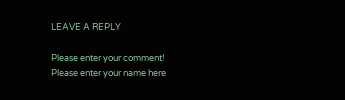LEAVE A REPLY

Please enter your comment!
Please enter your name here